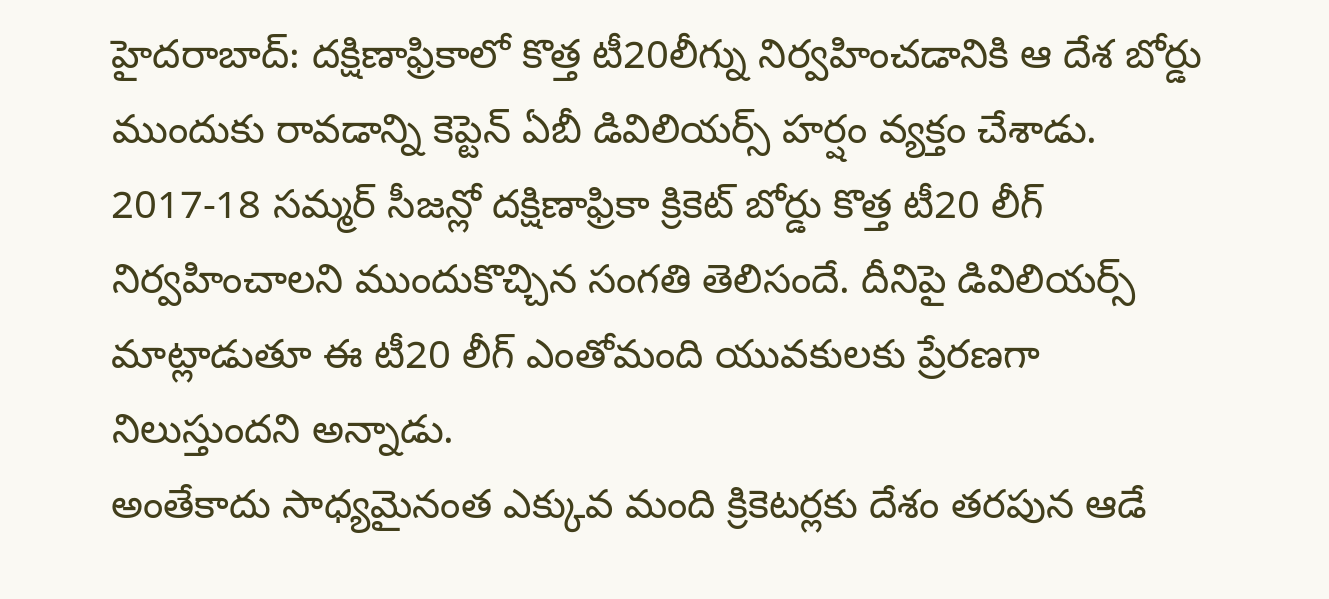హైదరాబాద్: దక్షిణాఫ్రికాలో కొత్త టీ20లీగ్ను నిర్వహించడానికి ఆ దేశ బోర్డు ముందుకు రావడాన్ని కెప్టెన్ ఏబీ డివిలియర్స్ హర్షం వ్యక్తం చేశాడు. 2017-18 సమ్మర్ సీజన్లో దక్షిణాఫ్రికా క్రికెట్ బోర్డు కొత్త టీ20 లీగ్ నిర్వహించాలని ముందుకొచ్చిన సంగతి తెలిసందే. దీనిపై డివిలియర్స్ మాట్లాడుతూ ఈ టీ20 లీగ్ ఎంతోమంది యువకులకు ప్రేరణగా నిలుస్తుందని అన్నాడు.
అంతేకాదు సాధ్యమైనంత ఎక్కువ మంది క్రికెటర్లకు దేశం తరపున ఆడే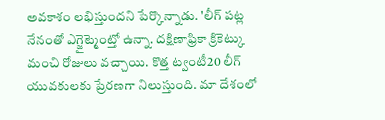అవకాశం లభిస్తుందని పేర్కొన్నాడు. 'లీగ్ పట్ల నేనంతో ఎగ్జైట్మెంట్తో ఉన్నా. దక్షిణాఫ్రికా క్రికెట్కు మంచి రోజులు వచ్చాయి. కొత్త ట్వంటీ20 లీగ్ యువకులకు ప్రేరణగా నిలుస్తుంది. మా దేశంలో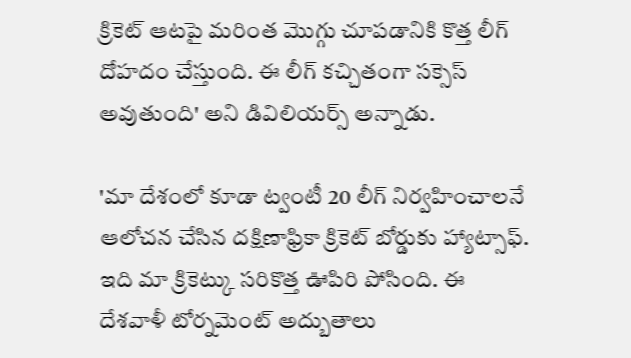క్రికెట్ ఆటపై మరింత మొగ్గు చూపడానికి కొత్త లీగ్ దోహదం చేస్తుంది. ఈ లీగ్ కచ్చితంగా సక్సెస్ అవుతుంది' అని డివిలియర్స్ అన్నాడు.

'మా దేశంలో కూడా ట్వంటీ 20 లీగ్ నిర్వహించాలనే ఆలోచన చేసిన దక్షిణాఫ్రికా క్రికెట్ బోర్డుకు హ్యాట్సాఫ్. ఇది మా క్రికెట్కు సరికొత్త ఊపిరి పోసింది. ఈ దేశవాళీ టోర్నమెంట్ అద్బుతాలు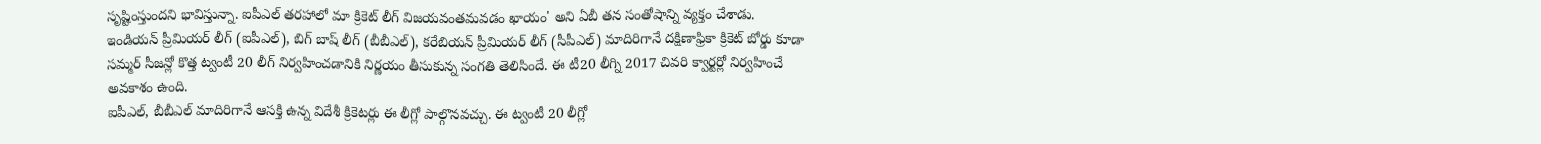సృష్టింస్తుందని భావిస్తున్నా. ఐపీఎల్ తరహాలో మా క్రికెట్ లీగ్ విజయవంతమవడం ఖాయం' అని ఏబీ తన సంతోషాన్ని వ్యక్తం చేశాడు.
ఇండియన్ ప్రీమియర్ లీగ్ (ఐపీఎల్), బిగ్ బాష్ లీగ్ (బీబీఎల్), కరేబియన్ ప్రీమియర్ లీగ్ (సీపీఎల్) మాదిరిగానే దక్షిణాఫ్రికా క్రికెట్ బోర్డు కూడా సమ్మర్ సీజన్లో కొత్త ట్వంటీ 20 లీగ్ నిర్వహించడానికి నిర్ణయం తీసుకున్న సంగతి తెలిసిందే. ఈ టీ20 లీగ్ని 2017 చివరి క్వార్టర్లో నిర్వహించే అవకాశం ఉంది.
ఐపీఎల్, బీబీఎల్ మాదిరిగానే ఆసక్తి ఉన్న విదేశీ క్రికెటర్లు ఈ లీగ్లో పాల్గొనవచ్చు. ఈ ట్వంటీ 20 లీగ్లో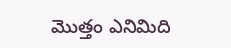మొత్తం ఎనిమిది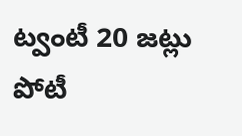ట్వంటీ 20 జట్లు పోటీ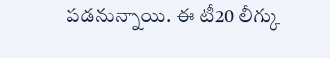పడనున్నాయి. ఈ టీ20 లీగ్కు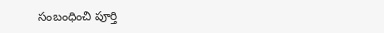సంబంధించి పూర్తి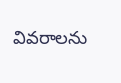వివరాలను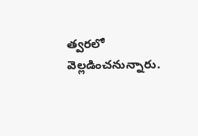త్వరలో వెల్లడించనున్నారు.